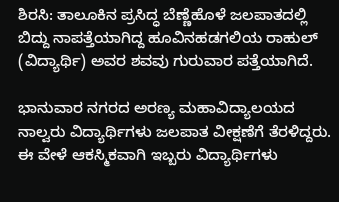ಶಿರಸಿ: ತಾಲೂಕಿನ ಪ್ರಸಿದ್ಧ ಬೆಣ್ಣೆಹೊಳೆ ಜಲಪಾತದಲ್ಲಿ ಬಿದ್ದು ನಾಪತ್ತೆಯಾಗಿದ್ದ ಹೂವಿನಹಡಗಲಿಯ ರಾಹುಲ್‌ (ವಿದ್ಯಾರ್ಥಿ) ಅವರ ಶವವು ಗುರುವಾರ ಪತ್ತೆಯಾಗಿದೆ.

ಭಾನುವಾರ ನಗರದ ಅರಣ್ಯ ಮಹಾವಿದ್ಯಾಲಯದ ನಾಲ್ವರು ವಿದ್ಯಾರ್ಥಿಗಳು ಜಲಪಾತ ವೀಕ್ಷಣೆಗೆ ತೆರಳಿದ್ದರು. ಈ ವೇಳೆ ಆಕಸ್ಮಿಕವಾಗಿ ಇಬ್ಬರು ವಿದ್ಯಾರ್ಥಿಗಳು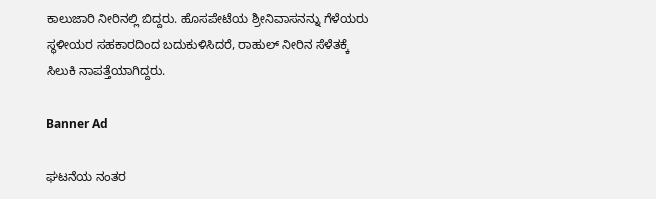ಕಾಲುಜಾರಿ ನೀರಿನಲ್ಲಿ ಬಿದ್ದರು. ಹೊಸಪೇಟೆಯ ಶ್ರೀನಿವಾಸನನ್ನು ಗೆಳೆಯರು ಸ್ಥಳೀಯರ ಸಹಕಾರದಿಂದ ಬದುಕುಳಿಸಿದರೆ, ರಾಹುಲ್ ನೀರಿನ ಸೆಳೆತಕ್ಕೆ ಸಿಲುಕಿ ನಾಪತ್ತೆಯಾಗಿದ್ದರು.

Banner Ad

ಘಟನೆಯ ನಂತರ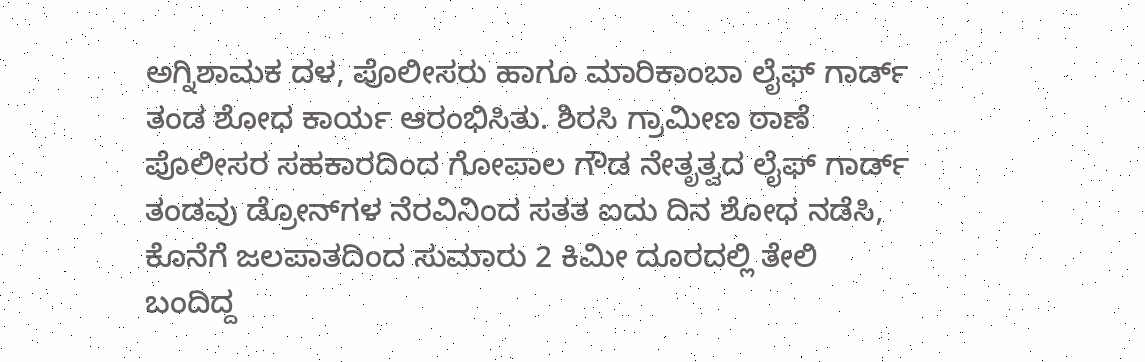ಅಗ್ನಿಶಾಮಕ ದಳ, ಪೊಲೀಸರು ಹಾಗೂ ಮಾರಿಕಾಂಬಾ ಲೈಫ್‌ ಗಾರ್ಡ್ ತಂಡ ಶೋಧ ಕಾರ್ಯ ಆರಂಭಿಸಿತು. ಶಿರಸಿ ಗ್ರಾಮೀಣ ಠಾಣೆ ಪೊಲೀಸರ ಸಹಕಾರದಿಂದ ಗೋಪಾಲ ಗೌಡ ನೇತೃತ್ವದ ಲೈಫ್‌ ಗಾರ್ಡ್ ತಂಡವು ಡ್ರೋನ್‌ಗಳ ನೆರವಿನಿಂದ ಸತತ ಐದು ದಿನ ಶೋಧ ನಡೆಸಿ, ಕೊನೆಗೆ ಜಲಪಾತದಿಂದ ಸುಮಾರು 2 ಕಿಮೀ ದೂರದಲ್ಲಿ ತೇಲಿ ಬಂದಿದ್ದ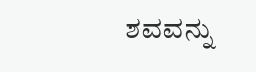ಶವವನ್ನು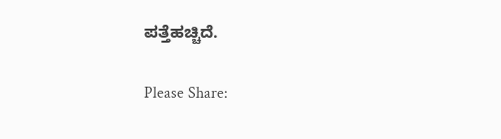ಪತ್ತೆಹಚ್ಚಿದೆ.

Please Share: